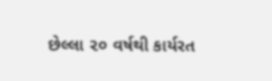છેલ્લા ૨૦ વર્ષથી કાર્યરત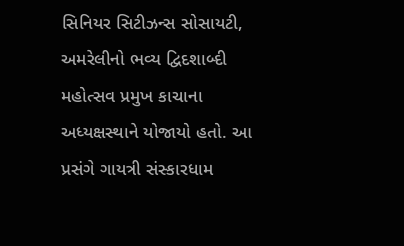સિનિયર સિટીઝન્સ સોસાયટી, અમરેલીનો ભવ્ય દ્વિદશાબ્દી મહોત્સવ પ્રમુખ કાચાના અધ્યક્ષસ્થાને યોજાયો હતો. આ પ્રસંગે ગાયત્રી સંસ્કારધામ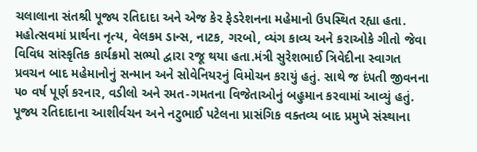ચલાલાના સંતશ્રી પૂજ્ય રતિદાદા અને એજ કેર ફેડરેશનના મહેમાનો ઉપસ્થિત રહ્યા હતા. મહોત્સવમાં પ્રાર્થના નૃત્ય, વેલકમ ડાન્સ, નાટક, ગરબો, વ્યંગ કાવ્ય અને કરાઓકે ગીતો જેવા વિવિધ સાંસ્કૃતિક કાર્યક્રમો સભ્યો દ્વારા રજૂ થયા હતા.મંત્રી સુરેશભાઈ ત્રિવેદીના સ્વાગત પ્રવચન બાદ મહેમાનોનું સન્માન અને સોવેનિયરનું વિમોચન કરાયું હતું. સાથે જ દંપતી જીવનના ૫૦ વર્ષ પૂર્ણ કરનાર, વડીલો અને રમત-ગમતના વિજેતાઓનું બહુમાન કરવામાં આવ્યું હતું. પૂજ્ય રતિદાદાના આશીર્વચન અને નટુભાઈ પટેલના પ્રાસંગિક વક્તવ્ય બાદ પ્રમુખે સંસ્થાના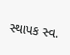સ્થાપક સ્વ.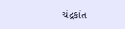ચંદ્રકાંત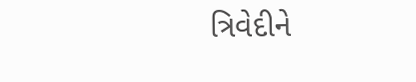ત્રિવેદીને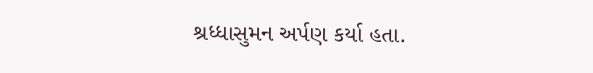શ્રધ્ધાસુમન અર્પણ કર્યા હતા.